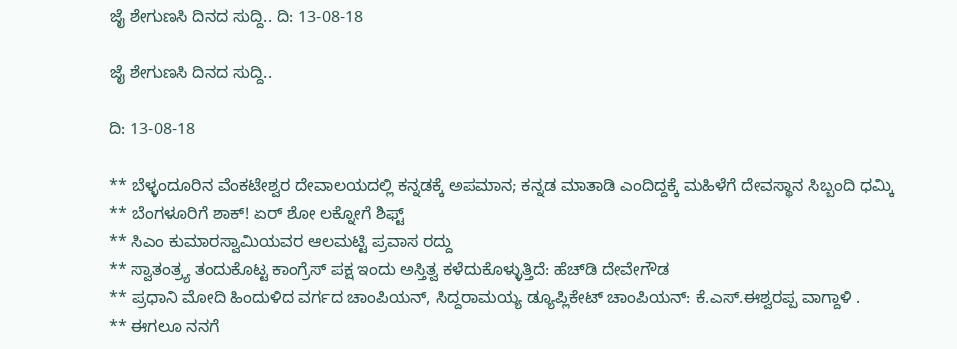ಜೈ ಶೇಗುಣಸಿ ದಿನದ ಸುದ್ದಿ.. ದಿ: 13-08-18

ಜೈ ಶೇಗುಣಸಿ ದಿನದ ಸುದ್ದಿ..

ದಿ: 13-08-18

** ಬೆಳ್ಳಂದೂರಿನ ವೆಂಕಟೇಶ್ವರ ದೇವಾಲಯದಲ್ಲಿ ಕನ್ನಡಕ್ಕೆ‌ ಅಪಮಾನ; ಕನ್ನಡ ಮಾತಾಡಿ ಎಂದಿದ್ದಕ್ಕೆ ಮಹಿಳೆಗೆ ದೇವಸ್ಥಾನ ಸಿಬ್ಬಂದಿ ಧಮ್ಕಿ
** ಬೆಂಗಳೂರಿಗೆ ಶಾಕ್! ಏರ್ ಶೋ ಲಕ್ನೋಗೆ ಶಿಫ್ಟ್
** ಸಿಎಂ ಕುಮಾರಸ್ವಾಮಿಯವರ ಆಲಮಟ್ಟಿ ಪ್ರವಾಸ ರದ್ದು
** ಸ್ವಾತಂತ್ರ್ಯ ತಂದುಕೊಟ್ಟ ಕಾಂಗ್ರೆಸ್ ಪಕ್ಷ ಇಂದು ಅಸ್ತಿತ್ವ ಕಳೆದುಕೊಳ್ಳುತ್ತಿದೆ: ಹೆಚ್‍ಡಿ ದೇವೇಗೌಡ
** ಪ್ರಧಾನಿ ಮೋದಿ ಹಿಂದುಳಿದ ವರ್ಗದ ಚಾಂಪಿಯನ್, ಸಿದ್ದರಾಮಯ್ಯ ಡ್ಯೂಪ್ಲಿಕೇಟ್ ಚಾಂಪಿಯನ್: ಕೆ.ಎಸ್.ಈಶ್ವರಪ್ಪ ವಾಗ್ದಾಳಿ .
** ಈಗಲೂ ನನಗೆ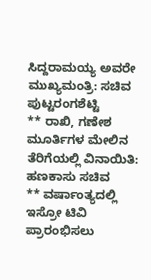ಸಿದ್ದರಾಮಯ್ಯ ಅವರೇ ಮುಖ್ಯಮಂತ್ರಿ: ಸಚಿವ ಪುಟ್ಟರಂಗಶೆಟ್ಟಿ
** ರಾಖಿ, ಗಣೇಶ ಮೂರ್ತಿಗಳ ಮೇಲಿನ ತೆರಿಗೆಯಲ್ಲಿ ವಿನಾಯಿತಿ: ಹಣಕಾಸು ಸಚಿವ
** ವರ್ಷಾಂತ್ಯದಲ್ಲಿ ಇಸ್ರೋ ಟಿವಿ ಪ್ರಾರಂಭಿಸಲು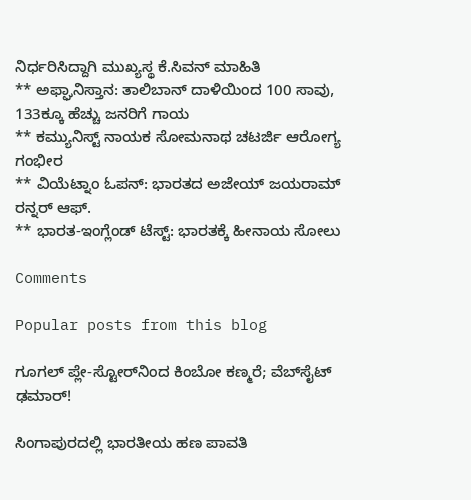ನಿರ್ಧರಿಸಿದ್ದಾಗಿ ಮುಖ್ಯಸ್ಥ ಕೆ.ಸಿವನ್ ಮಾಹಿತಿ
** ಅಫ್ಘಾನಿಸ್ತಾನ: ತಾಲಿಬಾನ್ ದಾಳಿಯಿಂದ 100 ಸಾವು, 133ಕ್ಕೂ ಹೆಚ್ಚು ಜನರಿಗೆ ಗಾಯ
** ಕಮ್ಯುನಿಸ್ಟ್ ನಾಯಕ ಸೋಮನಾಥ ಚಟರ್ಜಿ ಆರೋಗ್ಯ ಗಂಭೀರ
** ವಿಯೆಟ್ನಾಂ ಓಪನ್: ಭಾರತದ ಅಜೇಯ್ ಜಯರಾಮ್ ರನ್ನರ್ ಆಫ್.
** ಭಾರತ-ಇಂಗ್ಲೆಂಡ್ ಟೆಸ್ಟ್: ಭಾರತಕ್ಕೆ ಹೀನಾಯ ಸೋಲು

Comments

Popular posts from this blog

ಗೂಗಲ್ ಪ್ಲೇ-ಸ್ಟೋರ್‌ನಿಂದ ಕಿಂಬೋ ಕಣ್ಮರೆ; ವೆಬ್‌ಸೈಟ್ ಢಮಾರ್!

ಸಿಂಗಾಪುರದಲ್ಲಿ ಭಾರತೀಯ ಹಣ ಪಾವತಿ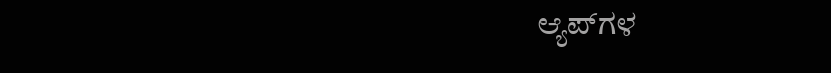ಆ್ಯಪ್‌ಗಳ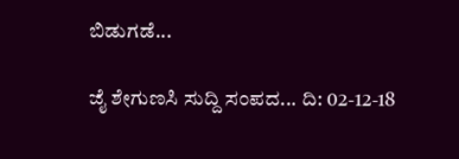ಬಿಡುಗಡೆ...

ಜೈ ಶೇಗುಣಸಿ ಸುದ್ದಿ ಸಂಪದ... ದಿ: 02-12-18